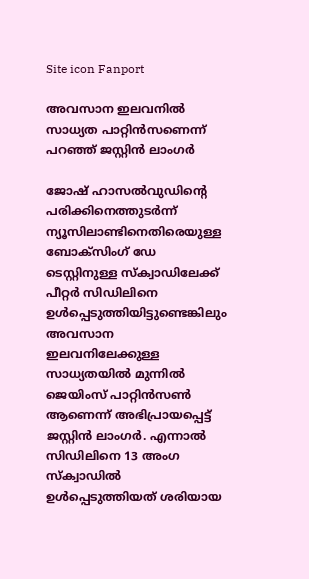Site icon Fanport

അവസാന ഇലവനില്‍ സാധ്യത പാറ്റിന്‍സണെന്ന് പറഞ്ഞ് ജസ്റ്റിന്‍ ലാംഗര്‍

ജോഷ് ഹാസല്‍വുഡിന്റെ പരിക്കിനെത്തുടര്‍ന്ന് ന്യൂസിലാണ്ടിനെതിരെയുള്ള ബോക്സിംഗ് ഡേ ടെസ്റ്റിനുള്ള സ്ക്വാഡിലേക്ക് പീറ്റര്‍ സിഡിലിനെ ഉള്‍പ്പെടുത്തിയിട്ടുണ്ടെങ്കിലും അവസാന ഇലവനിലേക്കുള്ള സാധ്യതയില്‍ മുന്നില്‍ ജെയിംസ് പാറ്റിന്‍സണ്‍ ആണെന്ന് അഭിപ്രായപ്പെട്ട് ജസ്റ്റിന്‍ ലാംഗര്‍. എന്നാല്‍ സിഡിലിനെ 13 അംഗ സ്ക്വാഡില്‍ ഉള്‍പ്പെടുത്തിയത് ശരിയായ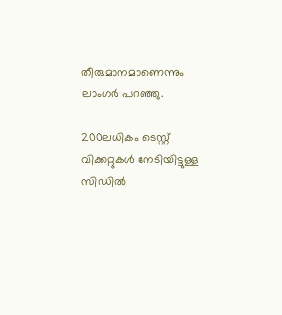തീരുമാനമാണെന്നും ലാംഗര്‍ പറഞ്ഞു.

200ലധികം ടെസ്റ്റ് വിക്കറ്റുകള്‍ നേടിയിട്ടുള്ള സിഡില്‍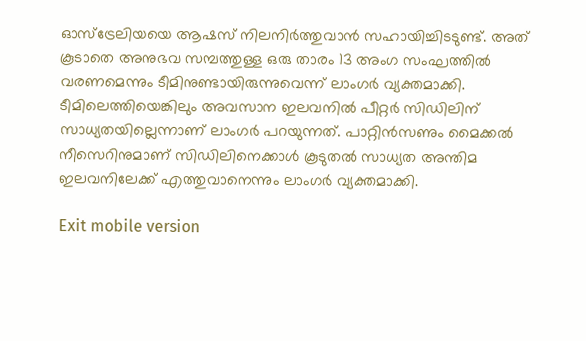ഓസ്ട്രേലിയയെ ആഷസ് നിലനിര്‍ത്തുവാന്‍ സഹായിച്ചിടടുണ്ട്. അത് കൂടാതെ അനുഭവ സമ്പത്തുള്ള ഒരു താരം 13 അംഗ സംഘത്തില്‍ വരണമെന്നും ടീമിനുണ്ടായിരുന്നുവെന്ന് ലാംഗര്‍ വ്യക്തമാക്കി. ടീമിലെത്തിയെങ്കിലും അവസാന ഇലവനില്‍ പീറ്റര്‍ സിഡിലിന് സാധ്യതയില്ലെന്നാണ് ലാംഗര്‍ പറയുന്നത്. പാറ്റിന്‍സണും മൈക്കല്‍ നീസെറിനുമാണ് സിഡിലിനെക്കാള്‍ കൂടുതല്‍ സാധ്യത അന്തിമ ഇലവനിലേക്ക് എത്തുവാനെന്നും ലാംഗര്‍ വ്യക്തമാക്കി.

Exit mobile version